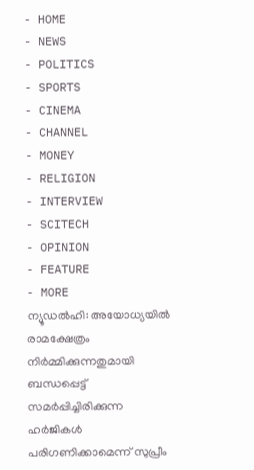- HOME
- NEWS
- POLITICS
- SPORTS
- CINEMA
- CHANNEL
- MONEY
- RELIGION
- INTERVIEW
- SCITECH
- OPINION
- FEATURE
- MORE
ന്യൂഡൽഹി: അയോധ്യയിൽ രാമക്ഷേത്രം നിർമ്മിക്കുന്നതുമായി ബന്ധപ്പെട്ട് സമർപ്പിച്ചിരിക്കുന്ന ഹർജികൾ പരിഗണിക്കാമെന്ന് സുപ്രീം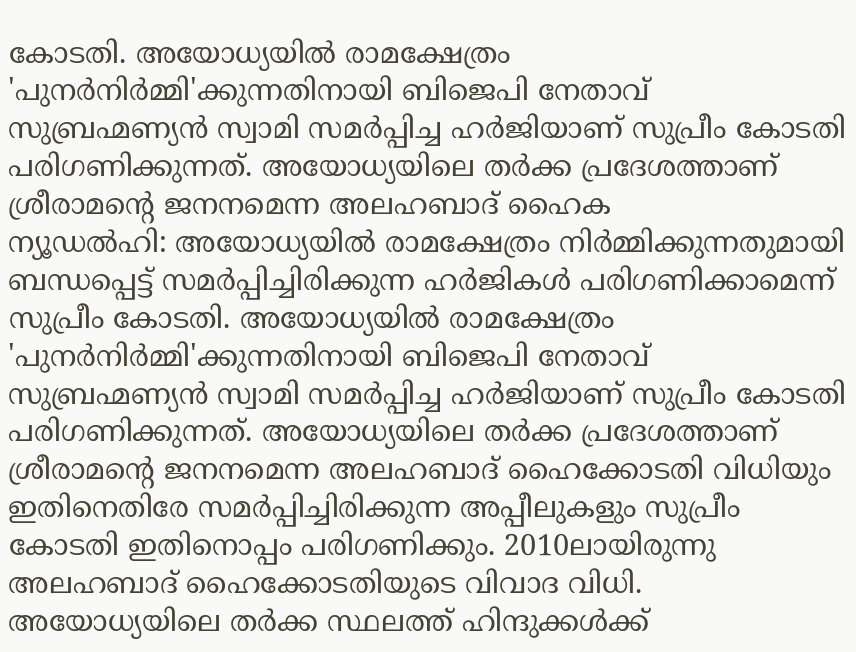കോടതി. അയോധ്യയിൽ രാമക്ഷേത്രം 'പുനർനിർമ്മി'ക്കുന്നതിനായി ബിജെപി നേതാവ് സുബ്രഹ്മണ്യൻ സ്വാമി സമർപ്പിച്ച ഹർജിയാണ് സുപ്രീം കോടതി പരിഗണിക്കുന്നത്. അയോധ്യയിലെ തർക്ക പ്രദേശത്താണ് ശ്രീരാമന്റെ ജനനമെന്ന അലഹബാദ് ഹൈക
ന്യൂഡൽഹി: അയോധ്യയിൽ രാമക്ഷേത്രം നിർമ്മിക്കുന്നതുമായി ബന്ധപ്പെട്ട് സമർപ്പിച്ചിരിക്കുന്ന ഹർജികൾ പരിഗണിക്കാമെന്ന് സുപ്രീം കോടതി. അയോധ്യയിൽ രാമക്ഷേത്രം 'പുനർനിർമ്മി'ക്കുന്നതിനായി ബിജെപി നേതാവ് സുബ്രഹ്മണ്യൻ സ്വാമി സമർപ്പിച്ച ഹർജിയാണ് സുപ്രീം കോടതി പരിഗണിക്കുന്നത്. അയോധ്യയിലെ തർക്ക പ്രദേശത്താണ് ശ്രീരാമന്റെ ജനനമെന്ന അലഹബാദ് ഹൈക്കോടതി വിധിയും ഇതിനെതിരേ സമർപ്പിച്ചിരിക്കുന്ന അപ്പീലുകളും സുപ്രീം കോടതി ഇതിനൊപ്പം പരിഗണിക്കും. 2010ലായിരുന്നു അലഹബാദ് ഹൈക്കോടതിയുടെ വിവാദ വിധി. അയോധ്യയിലെ തർക്ക സ്ഥലത്ത് ഹിന്ദുക്കൾക്ക്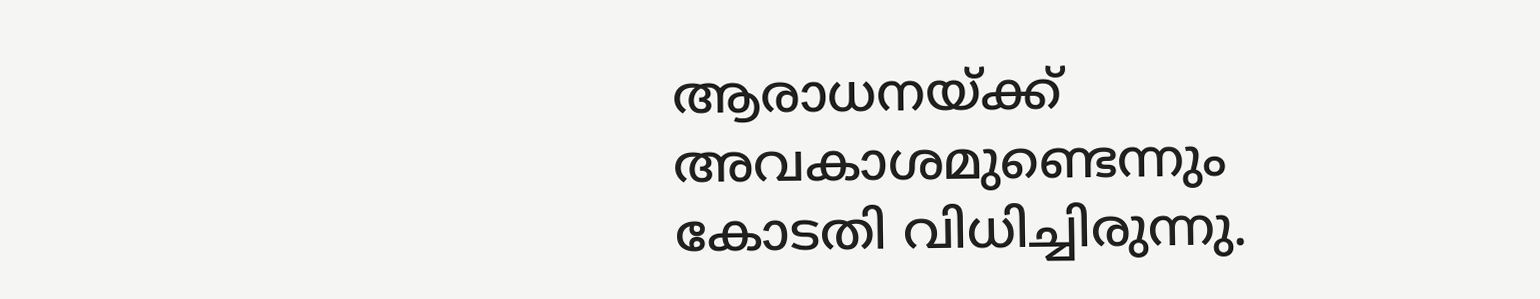ആരാധനയ്ക്ക് അവകാശമുണ്ടെന്നും കോടതി വിധിച്ചിരുന്നു.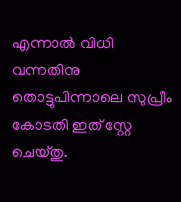എന്നാൽ വിധി വന്നതിനു തൊട്ടുപിന്നാലെ സുപ്രീം കോടതി ഇത് സ്റ്റേ ചെയ്തു.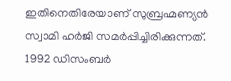ഇതിനെതിരേയാണ് സുബ്രഹ്മണ്യൻ സ്വാമി ഹർജി സമർപ്പിച്ചിരിക്കുന്നത്. 1992 ഡിസംബർ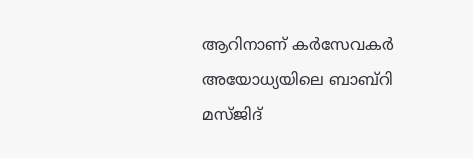ആറിനാണ് കർസേവകർ അയോധ്യയിലെ ബാബ്റി മസ്ജിദ്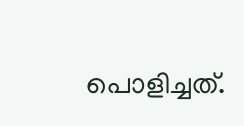പൊളിച്ചത്.